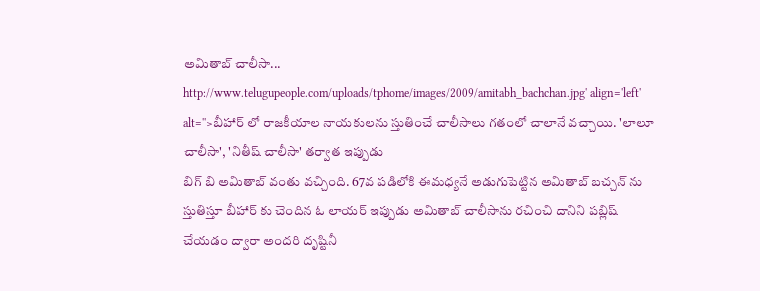అమితాబ్ చాలీసా...
http://www.telugupeople.com/uploads/tphome/images/2009/amitabh_bachchan.jpg' align='left' alt=''>బీహార్ లో రాజకీయాల నాయకులను స్తుతించే చాలీసాలు గతంలో చాలానే వచ్చాయి. 'లాలూ చాలీసా', 'నితీష్ చాలీసా' తర్వాత ఇప్పుడు
బిగ్ బి అమితాబ్ వంతు వచ్చింది. 67వ పడిలోకి ఈమధ్యనే అడుగుపెట్టిన అమితాబ్ బచ్చన్ ను స్తుతిస్తూ బీహార్ కు చెందిన ఓ లాయర్ ఇప్పుడు అమితాబ్ చాలీసాను రచించి దానిని పబ్లిష్ చేయడం ద్వారా అందరి దృష్టినీ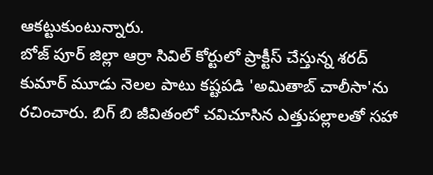ఆకట్టుకుంటున్నారు.
బోజ్ పూర్ జిల్లా ఆర్రా సివిల్ కోర్టులో ప్రాక్టీస్ చేస్తున్న శరద్ కుమార్ మూడు నెలల పాటు కష్టపడి 'అమితాబ్ చాలీసా'ను రచించారు. బిగ్ బి జీవితంలో చవిచూసిన ఎత్తుపల్లాలతో సహా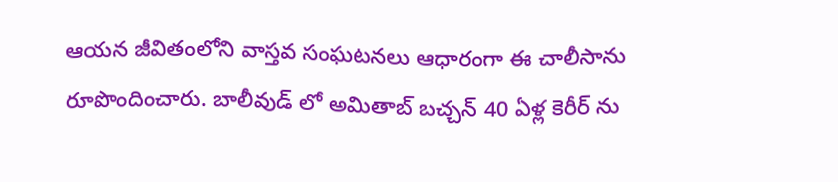ఆయన జీవితంలోని వాస్తవ సంఘటనలు ఆధారంగా ఈ చాలీసాను రూపొందించారు. బాలీవుడ్ లో అమితాబ్ బచ్చన్ 40 ఏళ్ల కెరీర్ ను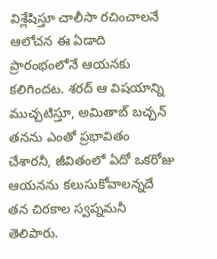విశ్లేషిస్తూ చాలీసా రచించాలనే ఆలోచన ఈ ఏడాది ప్రారంభంలోనే ఆయనకు కలిగిందట. శరద్ ఆ విషయాన్ని ముచ్చటిస్తూ, అమితాబ్ బచ్చన్ తనను ఎంతో ప్రభావితం చేశారనీ, జీవితంలో ఏదో ఒకరోజు ఆయనను కలుసుకోవాలన్నదే తన చిరకాల స్వప్నమనీ తెలిపారు.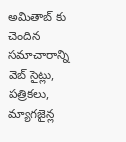అమితాబ్ కు చెందిన సమాచారాన్ని వెబ్ సైట్లు, పత్రికలు, మ్యాగజైన్ల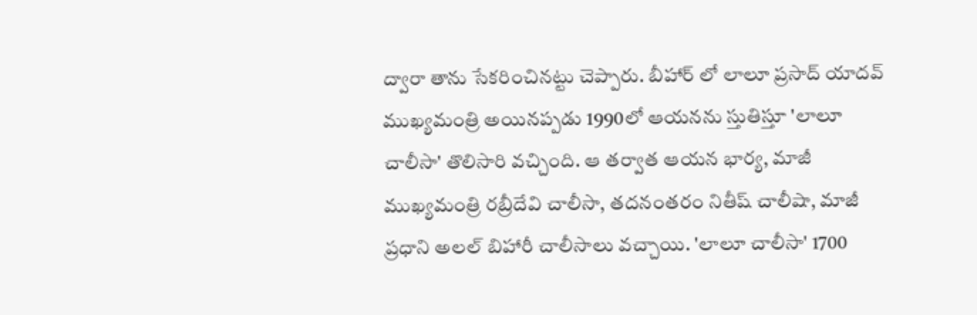ద్వారా తాను సేకరించినట్టు చెప్పారు. బీహార్ లో లాలూ ప్రసాద్ యాదవ్ ముఖ్యమంత్రి అయినప్పడు 1990లో ఆయనను స్తుతిస్తూ 'లాలూ చాలీసా' తొలిసారి వచ్చింది. ఆ తర్వాత ఆయన భార్య, మాజీ ముఖ్యమంత్రి రబ్రీదేవి చాలీసా, తదనంతరం నితీష్ చాలీషా, మాజీ ప్రధాని అలల్ బిహారీ చాలీసాలు వచ్చాయి. 'లాలూ చాలీసా' 1700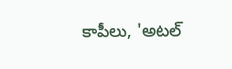కాపీలు, 'అటల్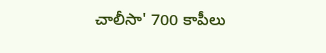చాలీసా' 700 కాపీలు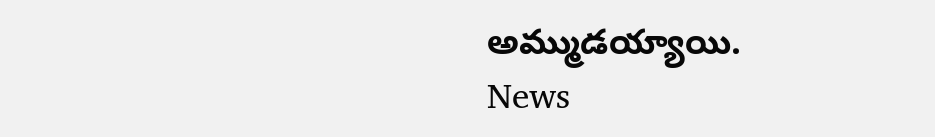అమ్ముడయ్యాయి.
News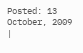Posted: 13 October, 2009
|